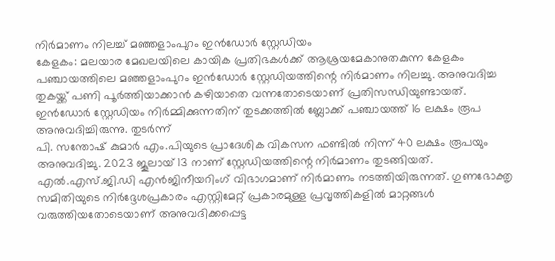നിർമാണം നിലച്ച് മഞ്ഞളാംപുറം ഇൻഡോർ സ്റ്റേഡിയം
കേളകം: മലയാര മേഖലയിലെ കായിക പ്രതിഭകൾക്ക് ആശ്രയമേകാനുതകുന്ന കേളകം പഞ്ചായത്തിലെ മഞ്ഞളാംപുറം ഇൻഡോർ സ്റ്റേഡിയത്തിന്റെ നിർമാണം നിലച്ചു. അനുവദിച്ച തുകയ്ക്ക് പണി പൂർത്തിയാക്കാൻ കഴിയാതെ വന്നതോടെയാണ് പ്രതിസന്ധിയുണ്ടായത്.
ഇൻഡോർ സ്റ്റേഡിയം നിർമ്മിക്കുന്നതിന് തുടക്കത്തിൽ ബ്ലോക്ക് പഞ്ചായത്ത് 16 ലക്ഷം രൂപ അനുവദിച്ചിരുന്നു. തുടർന്ന്
പി. സന്തോഷ് കുമാർ എം.പിയുടെ പ്രാദേശിക വികസന ഫണ്ടിൽ നിന്ന് 40 ലക്ഷം രൂപയും അനുവദിച്ചു. 2023 ജൂലായ് 13 നാണ് സ്റ്റേഡിയത്തിന്റെ നിർമാണം തുടങ്ങിയത്. എൽ.എസ്.ജി.ഡി എൻജിനീയറിംഗ് വിഭാഗമാണ് നിർമാണം നടത്തിയിരുന്നത്. ഗുണഭോക്തൃ സമിതിയുടെ നിർദ്ദേശപ്രകാരം എസ്റ്റിമേറ്റ് പ്രകാരമുള്ള പ്രവൃത്തികളിൽ മാറ്റങ്ങൾ വരുത്തിയതോടെയാണ് അനുവദിക്കപ്പെട്ട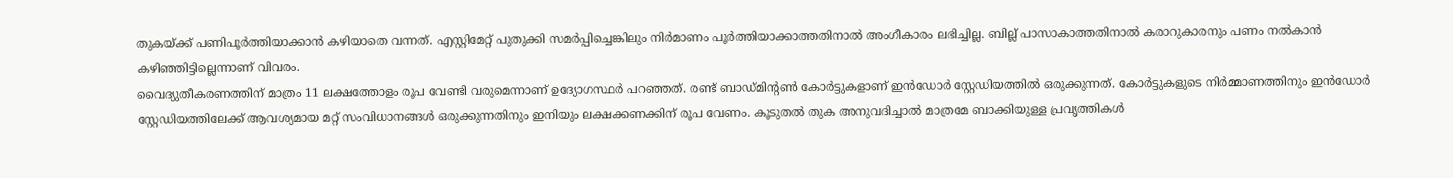തുകയ്ക്ക് പണിപൂർത്തിയാക്കാൻ കഴിയാതെ വന്നത്. എസ്റ്റിമേറ്റ് പുതുക്കി സമർപ്പിച്ചെങ്കിലും നിർമാണം പൂർത്തിയാക്കാത്തതിനാൽ അംഗീകാരം ലഭിച്ചില്ല. ബില്ല് പാസാകാത്തതിനാൽ കരാറുകാരനും പണം നൽകാൻ കഴിഞ്ഞിട്ടില്ലെന്നാണ് വിവരം.
വൈദ്യുതീകരണത്തിന് മാത്രം 11 ലക്ഷത്തോളം രൂപ വേണ്ടി വരുമെന്നാണ് ഉദ്യോഗസ്ഥർ പറഞ്ഞത്. രണ്ട് ബാഡ്മിന്റൺ കോർട്ടുകളാണ് ഇൻഡോർ സ്റ്റേഡിയത്തിൽ ഒരുക്കുന്നത്. കോർട്ടുകളുടെ നിർമ്മാണത്തിനും ഇൻഡോർ സ്റ്റേഡിയത്തിലേക്ക് ആവശ്യമായ മറ്റ് സംവിധാനങ്ങൾ ഒരുക്കുന്നതിനും ഇനിയും ലക്ഷക്കണക്കിന് രൂപ വേണം. കൂടുതൽ തുക അനുവദിച്ചാൽ മാത്രമേ ബാക്കിയുള്ള പ്രവൃത്തികൾ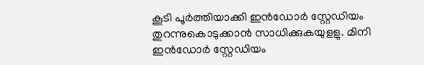കൂടി പൂർത്തിയാക്കി ഇൻഡോർ സ്റ്റേഡിയം തുറന്നുകൊടുക്കാൻ സാധിക്കുകയുളളു. മിനി ഇൻഡോർ സ്റ്റേഡിയം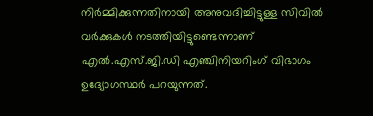നിർമ്മിക്കുന്നതിനായി അനുവദിച്ചിട്ടുള്ള സിവിൽ വർക്കുകൾ നടത്തിയിട്ടുണ്ടെന്നാണ് എൽ.എസ്.ജി.ഡി എഞ്ചിനിയറിംഗ് വിഭാഗം ഉദ്യോഗസ്ഥർ പറയുന്നത്.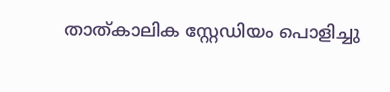താത്കാലിക സ്റ്റേഡിയം പൊളിച്ചു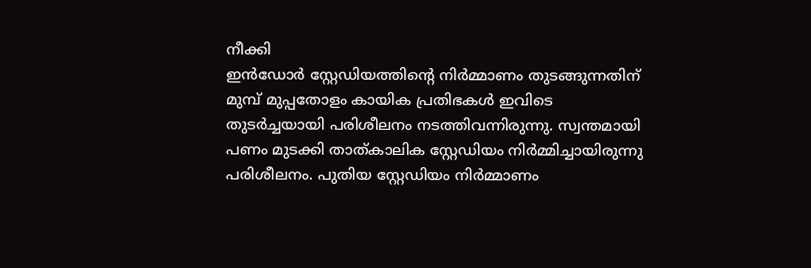നീക്കി
ഇൻഡോർ സ്റ്റേഡിയത്തിന്റെ നിർമ്മാണം തുടങ്ങുന്നതിന് മുമ്പ് മുപ്പതോളം കായിക പ്രതിഭകൾ ഇവിടെ തുടർച്ചയായി പരിശീലനം നടത്തിവന്നിരുന്നു. സ്വന്തമായി പണം മുടക്കി താത്കാലിക സ്റ്റേഡിയം നിർമ്മിച്ചായിരുന്നു പരിശീലനം. പുതിയ സ്റ്റേഡിയം നിർമ്മാണം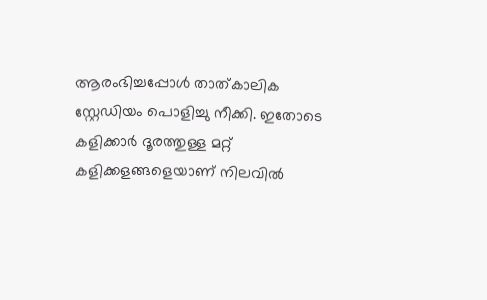ആരംഭിച്ചപ്പോൾ താത്കാലിക സ്റ്റേഡിയം പൊളിച്ചു നീക്കി. ഇതോടെ കളിക്കാർ ദൂരത്തുള്ള മറ്റ് കളിക്കളങ്ങളെയാണ് നിലവിൽ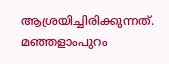ആശ്രയിച്ചിരിക്കുന്നത്. മഞ്ഞളാംപുറം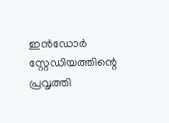ഇൻഡോർ സ്റ്റേഡിയത്തിന്റെ പ്രവൃത്തി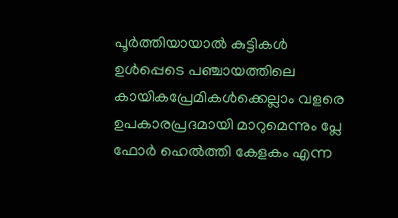പൂർത്തിയായാൽ കുട്ടികൾ ഉൾപ്പെടെ പഞ്ചായത്തിലെ കായികപ്രേമികൾക്കെല്ലാം വളരെ ഉപകാരപ്രദമായി മാറുമെന്നും പ്ലേ ഫോർ ഹെൽത്തി കേളകം എന്ന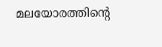മലയോരത്തിന്റെ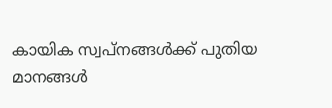കായിക സ്വപ്നങ്ങൾക്ക് പുതിയ മാനങ്ങൾ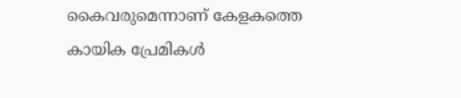കൈവരുമെന്നാണ് കേളകത്തെ കായിക പ്രേമികൾ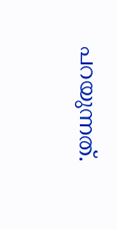പറയുന്നത്.